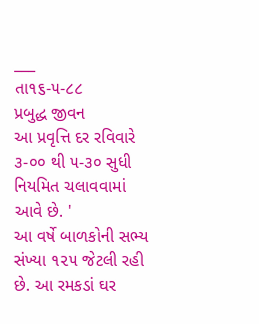___
તા૧૬-૫-૮૮
પ્રબુદ્ધ જીવન
આ પ્રવૃત્તિ દર રવિવારે ૩-૦૦ થી ૫-૩૦ સુધી નિયમિત ચલાવવામાં આવે છે. '
આ વર્ષે બાળકોની સભ્ય સંખ્યા ૧૨૫ જેટલી રહી છે. આ રમકડાં ઘર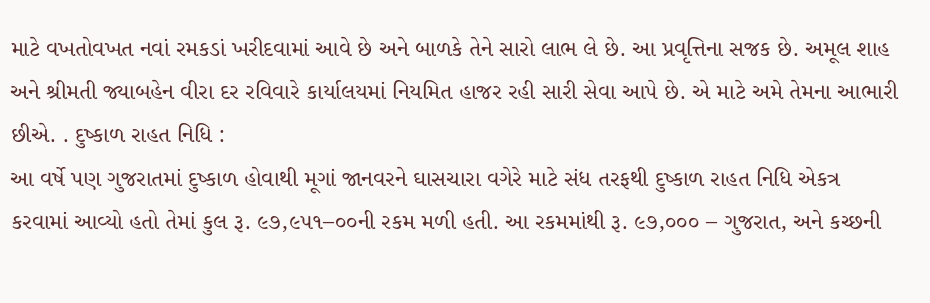માટે વખતોવખત નવાં રમકડાં ખરીદવામાં આવે છે અને બાળકે તેને સારો લાભ લે છે. આ પ્રવૃત્તિના સજક છે. અમૂલ શાહ અને શ્રીમતી જ્યાબહેન વીરા દર રવિવારે કાર્યાલયમાં નિયમિત હાજર રહી સારી સેવા આપે છે. એ માટે અમે તેમના આભારી છીએ. . દુષ્કાળ રાહત નિધિ :
આ વર્ષે પણ ગુજરાતમાં દુષ્કાળ હોવાથી મૂગાં જાનવરને ઘાસચારા વગેરે માટે સંધ તરફથી દુષ્કાળ રાહત નિધિ એકત્ર કરવામાં આવ્યો હતો તેમાં કુલ રૂ. ૯૭,૯૫૧–૦૦ની રકમ મળી હતી. આ રકમમાંથી રૂ. ૯૭,૦૦૦ – ગુજરાત, અને કચ્છની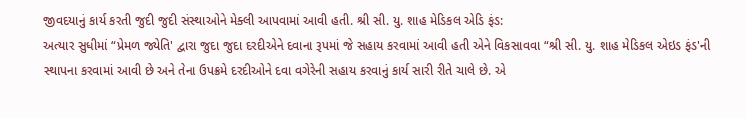જીવદયાનું કાર્ય કરતી જુદી જુદી સંસ્થાઓને મેક્લી આપવામાં આવી હતી. શ્રી સી. યુ. શાહ મેડિકલ એડિ ફંડ:
અત્યાર સુધીમાં “પ્રેમળ જ્યેતિ' દ્વારા જુદા જુદા દરદીએને દવાના રૂપમાં જે સહાય કરવામાં આવી હતી એને વિકસાવવા “શ્રી સી. યુ. શાહ મેડિકલ એઇડ ફંડ'ની સ્થાપના કરવામાં આવી છે અને તેના ઉપક્રમે દરદીઓને દવા વગેરેની સહાય કરવાનું કાર્ય સારી રીતે ચાલે છે. એ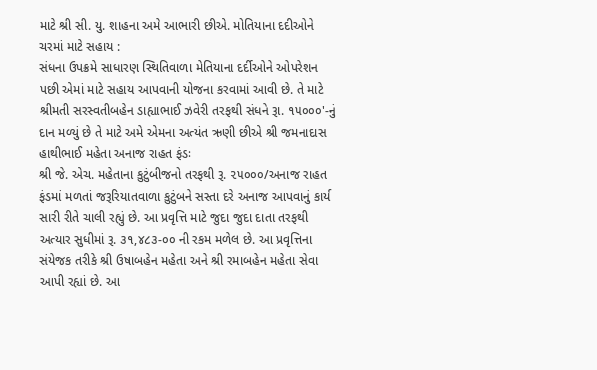માટે શ્રી સી. યુ. શાહના અમે આભારી છીએ. મોતિયાના દદીઓને ચરમાં માટે સહાય :
સંધના ઉપક્રમે સાધારણ સ્થિતિવાળા મેતિયાના દર્દીઓને ઓપરેશન પછી એમાં માટે સહાય આપવાની યોજના કરવામાં આવી છે. તે માટે શ્રીમતી સરસ્વતીબહેન ડાહ્યાભાઈ ઝવેરી તરફથી સંધને રૂા. ૧૫૦૦૦'-નું દાન મળ્યું છે તે માટે અમે એમના અત્યંત ઋણી છીએ શ્રી જમનાદાસ હાથીભાઈ મહેતા અનાજ રાહત ફંડઃ
શ્રી જે. એચ. મહેતાના કુટુંબીજનો તરફથી રૂ. ૨૫૦૦૦/અનાજ રાહત ફંડમાં મળતાં જરૂરિયાતવાળા કુટુંબને સસ્તા દરે અનાજ આપવાનું કાર્ય સારી રીતે ચાલી રહ્યું છે. આ પ્રવૃત્તિ માટે જુદા જુદા દાતા તરફથી અત્યાર સુધીમાં રૂ. ૩૧,૪૮૩-૦૦ ની રકમ મળેલ છે. આ પ્રવૃત્તિના સંયેજક તરીકે શ્રી ઉષાબહેન મહેતા અને શ્રી રમાબહેન મહેતા સેવા આપી રહ્યાં છે. આ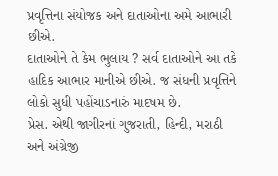પ્રવૃત્તિના સંયોજક અને દાતાઓના અમે આભારી છીએ.
દાતાઓને તે કેમ ભુલાય ? સર્વ દાતાઓને આ તકે
હાદિક આભાર માનીએ છીએ. જ સંધની પ્રવૃત્તિને લોકો સુધી પહોંચાડનારું માદષમ છે.
પ્રેસ. એથી જાગીરનાં ગુજરાતી, હિન્દી, મરાઠી અને અંગ્રેજી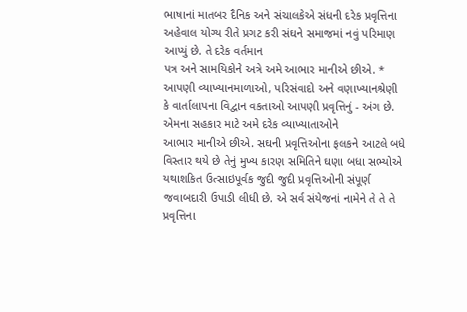ભાષાનાં માતબર દૈનિક અને સંચાલકેએ સંધની દરેક પ્રવૃત્તિના અહેવાલ યોગ્ય રીતે પ્રગટ કરી સંઘને સમાજમાં નવું પરિમાણ આપ્યું છે. તે દરેક વર્તમાન
પત્ર અને સામયિકોને અત્રે અમે આભાર માનીએ છીએ. * આપણી વ્યાખ્યાનમાળાઓ, પરિસંવાદો અને વણાખ્યાનશ્રેણી
કે વાર્તાલાપના વિદ્વાન વકતાઓ આપણી પ્રવૃત્તિનું - અંગ છે. એમના સહકાર માટે અમે દરેક વ્યાખ્યાતાઓને
આભાર માનીએ છીએ. સઘની પ્રવૃત્તિઓના ફલકને આટલે બધે વિસ્તાર થયે છે તેનું મુખ્ય કારણ સમિતિને ઘણા બધા સભ્યોએ યથાશકિત ઉત્સાઇપૂર્વક જુદી જુદી પ્રવૃત્તિઓની સંપૂર્ણ જવાબદારી ઉપાડી લીધી છે. એ સર્વ સંયેજનાં નામેને તે તે તે પ્રવૃત્તિના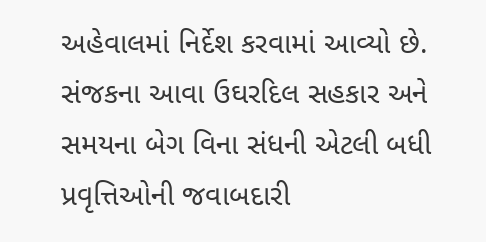અહેવાલમાં નિર્દેશ કરવામાં આવ્યો છે. સંજકના આવા ઉઘરદિલ સહકાર અને સમયના બેગ વિના સંધની એટલી બધી પ્રવૃત્તિઓની જવાબદારી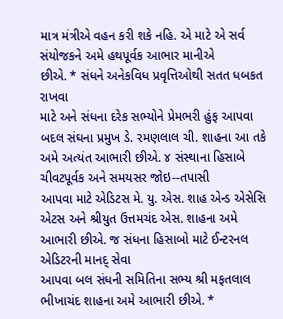માત્ર મંત્રીએ વહન કરી શકે નહિ. એ માટે એ સર્વ સંયોજકને અમે હથપૂર્વક આભાર માનીએ
છીએ. * સંધને અનેકવિધ પ્રવૃત્તિઓથી સતત ધબકત રાખવા
માટે અને સંધના દરેક સભ્યોને પ્રેમભરી હુંફ આપવા બદલ સંઘના પ્રમુખ ડે. રમણલાલ ચી. શાહના આ તકે
અમે અત્યંત આભારી છીએ. ૪ સંસ્થાના હિસાબે ચીવટપૂર્વક અને સમયસર જોઇ--તપાસી
આપવા માટે એડિટસ મે. યુ. એસ. શાહ એન્ડ એસેસિ એટસ અને શ્રીયુત ઉત્તમચંદ એસ. શાહના અમે
આભારી છીએ. જ સંધના હિસાબો માટે ઈન્ટરનલ એડિટરની માનદ્ સેવા
આપવા બલ સંધની સમિતિના સભ્ય શ્રી મફતલાલ
ભીખાચંદ શાહના અમે આભારી છીએ. *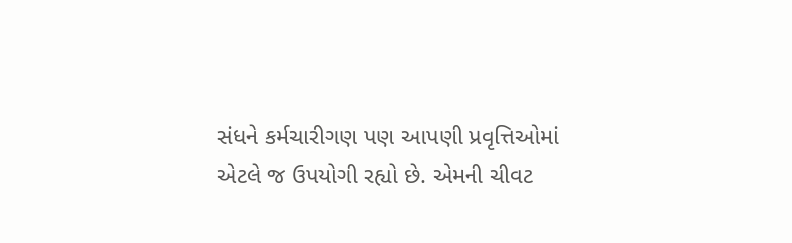સંધને કર્મચારીગણ પણ આપણી પ્રવૃત્તિઓમાં
એટલે જ ઉપયોગી રહ્યો છે. એમની ચીવટ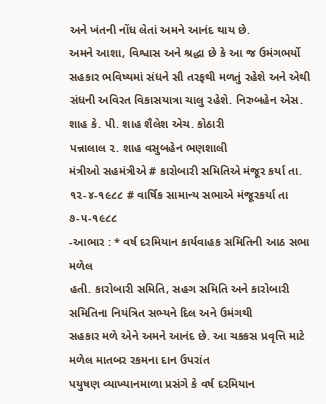અને ખંતની નોંધ લેતાં અમને આનંદ થાય છે.
અમને આશા, વિશ્વાસ અને શ્રદ્ધા છે કે આ જ ઉમંગભર્યો સહકાર ભવિષ્યમાં સંધને સૌ તરફથી મળતું રહેશે અને એથી સંધની અવિરત વિકાસયાત્રા ચાલુ રહેશે. નિરુબહેન એસ. શાહ કે. પી. શાહ શૈલેશ એચ. કોઠારી
પન્નાલાલ ૨. શાહ વસુબહેન ભણશાલી
મંત્રીઓ સહમંત્રીએ # કારોબારી સમિતિએ મંજૂર કર્યા તા. ૧૨-૪-૧૯૮૮ # વાર્ષિક સામાન્ય સભાએ મંજૂરકર્યા તા ૭-૫-૧૯૮૮
-આભાર : * વર્ષ દરમિયાન કાર્યવાહક સમિતિની આઠ સભા મળેલ
હતી. કારોબારી સમિતિ, સહગ સમિતિ અને કારોબારી સમિતિના નિયંત્રિત સભ્યને દિલ અને ઉમંગથી
સહકાર મળે એને અમને આનંદ છે. આ ચકકસ પ્રવૃત્તિ માટે મળેલ માતબર રકમના દાન ઉપરાંત
પયુષણ વ્યાખ્યાનમાળા પ્રસંગે કે વર્ષ દરમિયાન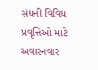સંધની વિવિધ પ્રવૃત્તિઓ માટે અવારનવાર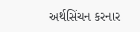અર્થસિંચન કરનાર